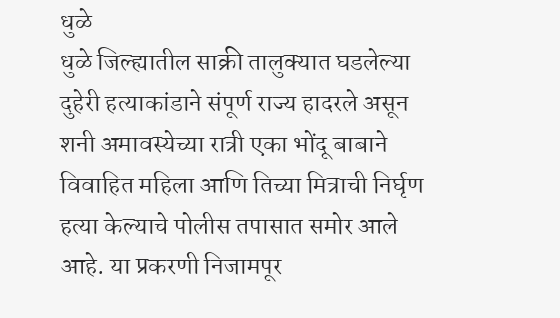धुळे
धुळे जिल्ह्यातील साक्री तालुक्यात घडलेल्या दुहेरी हत्याकांडाने संपूर्ण राज्य हादरले असून शनी अमावस्येच्या रात्री एका भोंदू बाबाने विवाहित महिला आणि तिच्या मित्राची निर्घृण हत्या केल्याचे पोलीस तपासात समोर आले आहे. या प्रकरणी निजामपूर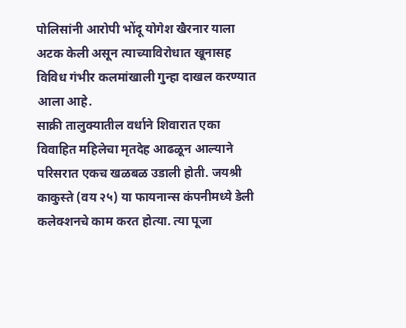पोलिसांनी आरोपी भोंदू योगेश खैरनार याला अटक केली असून त्याच्याविरोधात खूनासह विविध गंभीर कलमांखाली गुन्हा दाखल करण्यात आला आहे.
साक्री तालुक्यातील वर्धाने शिवारात एका विवाहित महिलेचा मृतदेह आढळून आल्याने परिसरात एकच खळबळ उडाली होती. जयश्री काकुस्ते (वय २५) या फायनान्स कंपनीमध्ये डेली कलेक्शनचे काम करत होत्या. त्या पूजा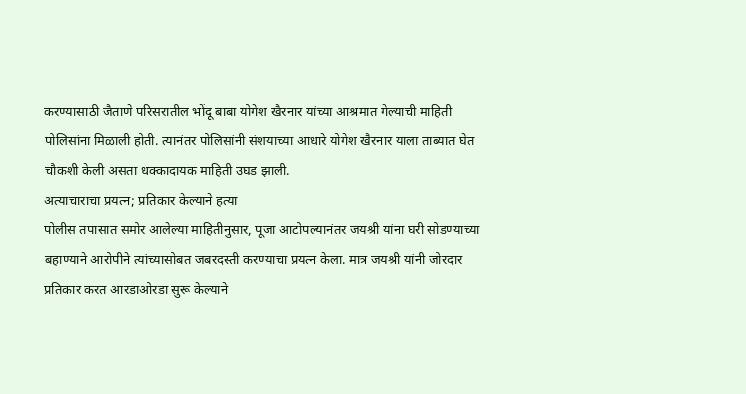करण्यासाठी जैताणे परिसरातील भोंदू बाबा योगेश खैरनार यांच्या आश्रमात गेल्याची माहिती पोलिसांना मिळाली होती. त्यानंतर पोलिसांनी संशयाच्या आधारे योगेश खैरनार याला ताब्यात घेत चौकशी केली असता धक्कादायक माहिती उघड झाली.
अत्याचाराचा प्रयत्न; प्रतिकार केल्याने हत्या
पोलीस तपासात समोर आलेल्या माहितीनुसार, पूजा आटोपल्यानंतर जयश्री यांना घरी सोडण्याच्या बहाण्याने आरोपीने त्यांच्यासोबत जबरदस्ती करण्याचा प्रयत्न केला. मात्र जयश्री यांनी जोरदार प्रतिकार करत आरडाओरडा सुरू केल्याने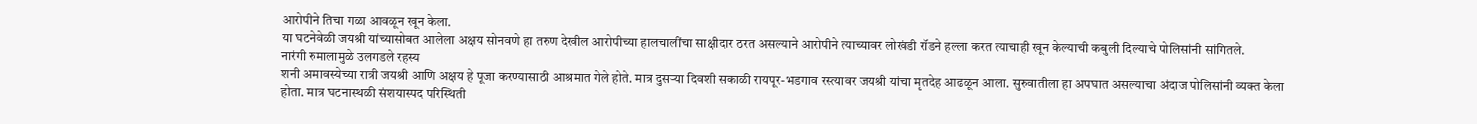आरोपीने तिचा गळा आवळून खून केला.
या घटनेवेळी जयश्री यांच्यासोबत आलेला अक्षय सोनवणे हा तरुण देखील आरोपीच्या हालचालींचा साक्षीदार ठरत असल्याने आरोपीने त्याच्यावर लोखंडी रॉडने हल्ला करत त्याचाही खून केल्याची कबुली दिल्याचे पोलिसांनी सांगितले.
नारंगी रुमालामुळे उलगडले रहस्य
शनी अमावस्येच्या रात्री जयश्री आणि अक्षय हे पूजा करण्यासाठी आश्रमात गेले होते. मात्र दुसऱ्या दिवशी सकाळी रायपूर-भडगाव रस्त्यावर जयश्री यांचा मृतदेह आढळून आला. सुरुवातीला हा अपघात असल्याचा अंदाज पोलिसांनी व्यक्त केला होता. मात्र घटनास्थळी संशयास्पद परिस्थिती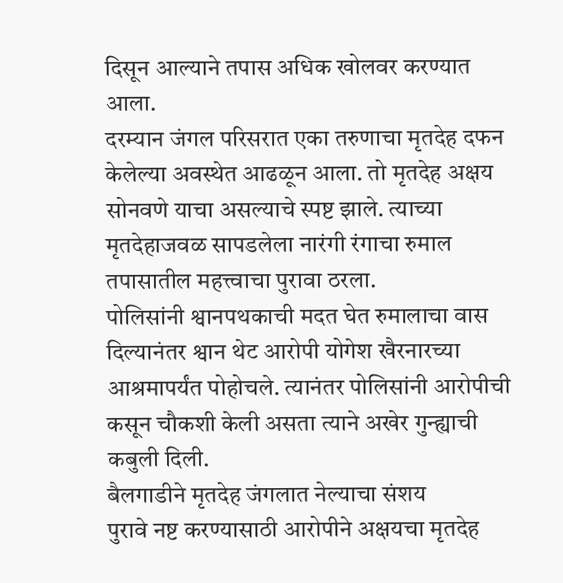दिसून आल्याने तपास अधिक खोलवर करण्यात आला.
दरम्यान जंगल परिसरात एका तरुणाचा मृतदेह दफन केलेल्या अवस्थेत आढळून आला. तो मृतदेह अक्षय सोनवणे याचा असल्याचे स्पष्ट झाले. त्याच्या मृतदेहाजवळ सापडलेला नारंगी रंगाचा रुमाल तपासातील महत्त्वाचा पुरावा ठरला.
पोलिसांनी श्वानपथकाची मदत घेत रुमालाचा वास दिल्यानंतर श्वान थेट आरोपी योगेश खैरनारच्या आश्रमापर्यंत पोहोचले. त्यानंतर पोलिसांनी आरोपीची कसून चौकशी केली असता त्याने अखेर गुन्ह्याची कबुली दिली.
बैलगाडीने मृतदेह जंगलात नेल्याचा संशय
पुरावे नष्ट करण्यासाठी आरोपीने अक्षयचा मृतदेह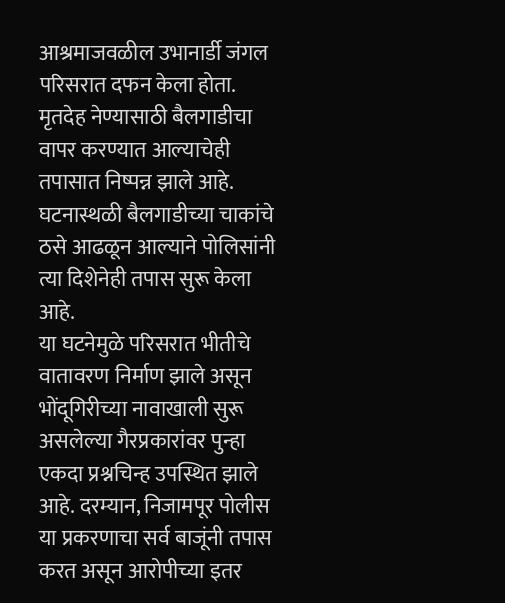आश्रमाजवळील उभानार्डी जंगल परिसरात दफन केला होता. मृतदेह नेण्यासाठी बैलगाडीचा वापर करण्यात आल्याचेही तपासात निष्पन्न झाले आहे. घटनास्थळी बैलगाडीच्या चाकांचे ठसे आढळून आल्याने पोलिसांनी त्या दिशेनेही तपास सुरू केला आहे.
या घटनेमुळे परिसरात भीतीचे वातावरण निर्माण झाले असून भोंदूगिरीच्या नावाखाली सुरू असलेल्या गैरप्रकारांवर पुन्हा एकदा प्रश्नचिन्ह उपस्थित झाले आहे. दरम्यान, निजामपूर पोलीस या प्रकरणाचा सर्व बाजूंनी तपास करत असून आरोपीच्या इतर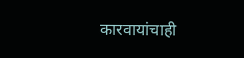कारवायांचाही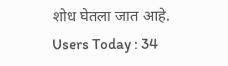शोध घेतला जात आहे.
Users Today : 34